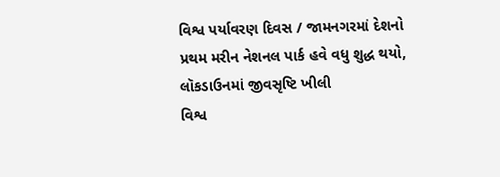વિશ્વ પર્યાવરણ દિવસ / જામનગરમાં દેશનો પ્રથમ મરીન નેશનલ પાર્ક હવે વધુ શુદ્ધ થયો, લૉકડાઉનમાં જીવસૃષ્ટિ ખીલી
વિશ્વ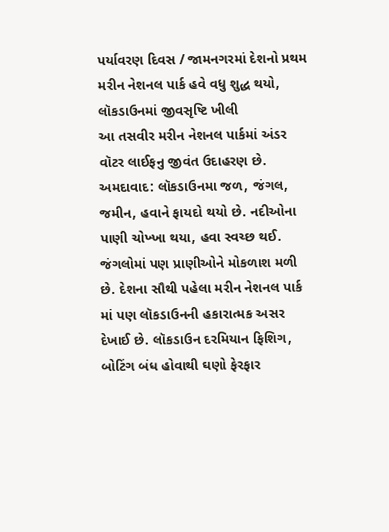પર્યાવરણ દિવસ / જામનગરમાં દેશનો પ્રથમ મરીન નેશનલ પાર્ક હવે વધુ શુદ્ધ થયો, લૉકડાઉનમાં જીવસૃષ્ટિ ખીલી
આ તસવીર મરીન નેશનલ પાર્કમાં અંડર વૉટર લાઈફનુ જીવંત ઉદાહરણ છે.
અમદાવાદ: લૉકડાઉનમા જળ, જંગલ, જમીન, હવાને ફાયદો થયો છે. નદીઓના પાણી ચોખ્ખા થયા, હવા સ્વચ્છ થઈ. જંગલોમાં પણ પ્રાણીઓને મોકળાશ મળી છે. દેશના સૌથી પહેલા મરીન નેશનલ પાર્ક માં પણ લૉકડાઉનની હકારાત્મક અસર દેખાઈ છે. લૉકડાઉન દરમિયાન ફિશિગ, બોટિંગ બંધ હોવાથી ઘણો ફેરફાર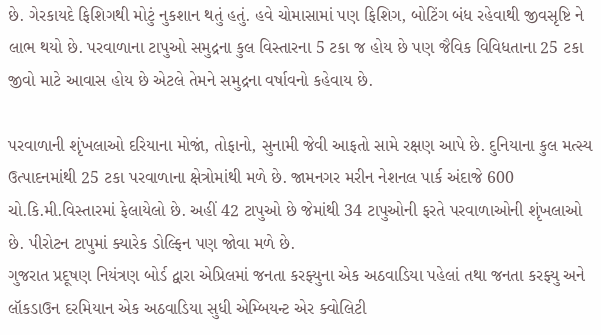છે. ગેરકાયદે ફિશિગથી મોટું નુકશાન થતું હતું. હવે ચોમાસામાં પણ ફિશિગ, બોટિંગ બંધ રહેવાથી જીવસૃષ્ટિ ને લાભ થયો છે. પરવાળાના ટાપુઓ સમુદ્રના કુલ વિસ્તારના 5 ટકા જ હોય છે પણ જૈવિક વિવિધતાના 25 ટકા જીવો માટે આવાસ હોય છે એટલે તેમને સમુદ્રના વર્ષાવનો કહેવાય છે.

પરવાળાની શૃંખલાઓ દરિયાના મોજાં, તોફાનો, સુનામી જેવી આફતો સામે રક્ષણ આપે છે. દુનિયાના કુલ મત્સ્ય ઉત્પાદનમાંથી 25 ટકા પરવાળાના ક્ષેત્રોમાંથી મળે છે. જામનગર મરીન નેશનલ પાર્ક અંદાજે 600 ચો.કિ.મી.વિસ્તારમાં ફેલાયેલો છે. અહીં 42 ટાપુઓ છે જેમાંથી 34 ટાપુઓની ફરતે પરવાળાઓની શૃંખલાઓ છે. પીરોટન ટાપુમાં ક્યારેક ડોલ્ફિન પણ જોવા મળે છે.
ગુજરાત પ્રદૂષણ નિયંત્રણ બોર્ડ દ્વારા એપ્રિલમાં જનતા કરફ્યુના એક અઠવાડિયા પહેલાં તથા જનતા કરફ્યુ અને લૉકડાઉન દરમિયાન એક અઠવાડિયા સુધી એમ્બિયન્ટ એર ક્વોલિટી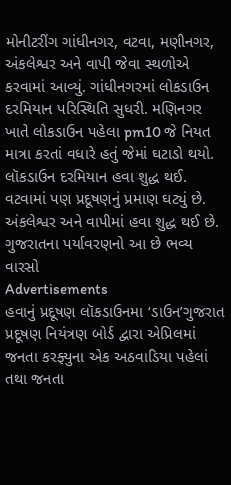મોનીટરીંગ ગાંધીનગર, વટવા, મણીનગર, અંકલેશ્વર અને વાપી જેવા સ્થળોએ કરવામાં આવ્યું. ગાંધીનગરમાં લોકડાઉન દરમિયાન પરિસ્થિતિ સુધરી. મણિનગર ખાતે લોકડાઉન પહેલા pm10 જે નિયત માત્રા કરતાં વધારે હતું જેમાં ઘટાડો થયો. લૉકડાઉન દરમિયાન હવા શુદ્ધ થઈ. વટવામાં પણ પ્રદૂષણનું પ્રમાણ ઘટ્યું છે. અંકલેશ્વર અને વાપીમાં હવા શુદ્ધ થઈ છે.
ગુજરાતના પર્યાવરણનો આ છે ભવ્ય વારસો
Advertisements
હવાનું પ્રદૂષણ લૉકડાઉનમા ‘ડાઉન’ગુજરાત પ્રદૂષણ નિયંત્રણ બોર્ડ દ્વારા એપ્રિલમાં જનતા કરફ્યુના એક અઠવાડિયા પહેલાં તથા જનતા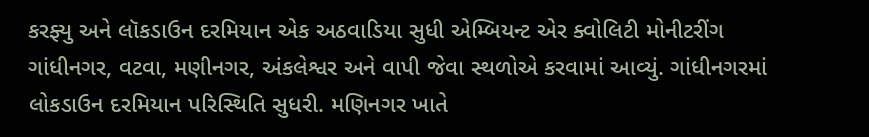કરફ્યુ અને લૉકડાઉન દરમિયાન એક અઠવાડિયા સુધી એમ્બિયન્ટ એર ક્વોલિટી મોનીટરીંગ ગાંધીનગર, વટવા, મણીનગર, અંકલેશ્વર અને વાપી જેવા સ્થળોએ કરવામાં આવ્યું. ગાંધીનગરમાં લોકડાઉન દરમિયાન પરિસ્થિતિ સુધરી. મણિનગર ખાતે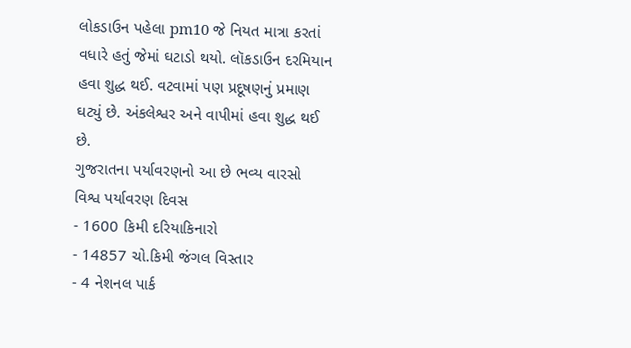લોકડાઉન પહેલા pm10 જે નિયત માત્રા કરતાં વધારે હતું જેમાં ઘટાડો થયો. લૉકડાઉન દરમિયાન હવા શુદ્ધ થઈ. વટવામાં પણ પ્રદૂષણનું પ્રમાણ ઘટ્યું છે. અંકલેશ્વર અને વાપીમાં હવા શુદ્ધ થઈ છે.
ગુજરાતના પર્યાવરણનો આ છે ભવ્ય વારસો
વિશ્વ પર્યાવરણ દિવસ
- 1600 કિમી દરિયાકિનારો
- 14857 ચો.કિમી જંગલ વિસ્તાર
- 4 નેશનલ પાર્ક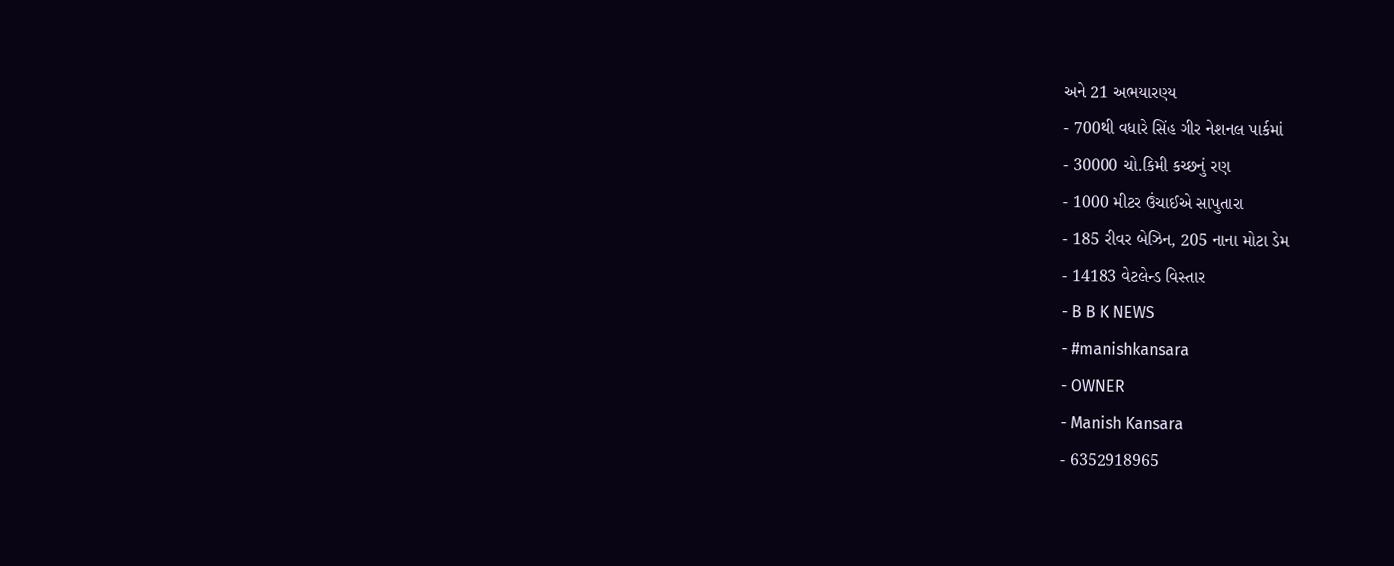અને 21 અભયારણ્ય
- 700થી વધારે સિંહ ગીર નેશનલ પાર્કમાં
- 30000 ચો.કિમી કચ્છનું રણ
- 1000 મીટર ઉંચાઈએ સાપુતારા
- 185 રીવર બેઝિન, 205 નાના મોટા ડેમ
- 14183 વેટલેન્ડ વિસ્તાર
- B B K NEWS
- #manishkansara
- OWNER
- Manish Kansara
- 6352918965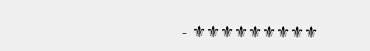- ⚜⚜⚜⚜⚜⚜⚜⚜⚜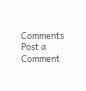Comments
Post a Comment